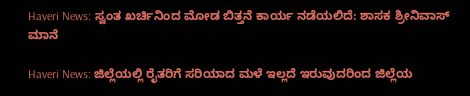Haveri News: ಸ್ವಂತ ಖರ್ಚಿನಿಂದ ಮೋಡ ಬಿತ್ತನೆ ಕಾರ್ಯ ನಡೆಯಲಿದೆ: ಶಾಸಕ ಶ್ರೀನಿವಾಸ್ ಮಾನೆ

Haveri News: ಜಿಲ್ಲೆಯಲ್ಲಿ ರೈತರಿಗೆ ಸರಿಯಾದ ಮಳೆ ಇಲ್ಲದೆ ಇರುವುದರಿಂದ ಜಿಲ್ಲೆಯ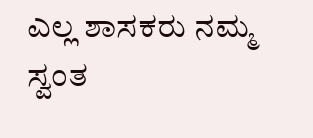ಎಲ್ಲ ಶಾಸಕರು ನಮ್ಮ ಸ್ವಂತ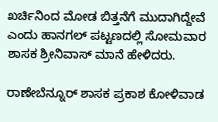ಖರ್ಚಿನಿಂದ ಮೋಡ ಬಿತ್ತನೆಗೆ ಮುದಾಗಿದ್ದೇವೆ ಎಂದು ಹಾನಗಲ್ ಪಟ್ಟಣದಲ್ಲಿ ಸೋಮವಾರ ಶಾಸಕ ಶ್ರೀನಿವಾಸ್ ಮಾನೆ ಹೇಳಿದರು.

ರಾಣೇಬೆನ್ನೂರ್ ಶಾಸಕ ಪ್ರಕಾಶ ಕೋಳಿವಾಡ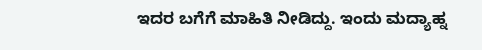ಇದರ ಬಗೆಗೆ ಮಾಹಿತಿ ನೀಡಿದ್ದು. ಇಂದು ಮದ್ಯಾಹ್ನ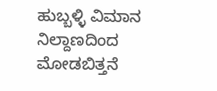ಹುಬ್ಬಳ್ಳಿ ವಿಮಾನ ನಿಲ್ದಾಣದಿಂದ ಮೋಡಬಿತ್ತನೆ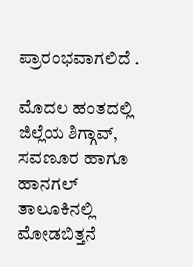ಪ್ರಾರಂಭವಾಗಲಿದೆ .

ಮೊದಲ ಹಂತದಲ್ಲಿ ಜಿಲ್ಲೆಯ ಶಿಗ್ಗಾವ್, ಸವಣೂರ ಹಾಗೂ ಹಾನಗಲ್ ತಾಲೂಕಿನಲ್ಲಿ ಮೋಡಬಿತ್ತನೆ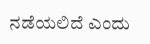ನಡೆಯಲಿದೆ ಎಂದು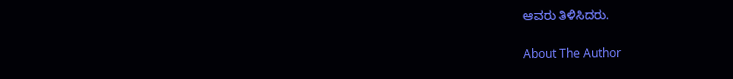ಆವರು ತಿಳಿಸಿದರು.

About The Author